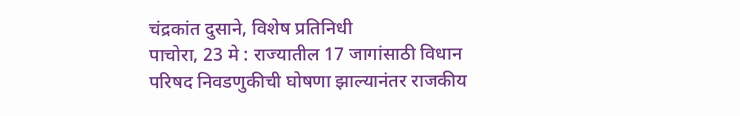चंद्रकांत दुसाने, विशेष प्रतिनिधी
पाचोरा, 23 मे : राज्यातील 17 जागांसाठी विधान परिषद निवडणुकीची घोषणा झाल्यानंतर राजकीय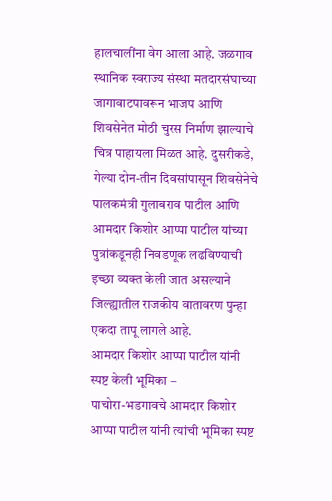हालचालींना वेग आला आहे. जळगाव स्थानिक स्वराज्य संस्था मतदारसंघाच्या जागावाटपावरून भाजप आणि शिवसेनेत मोठी चुरस निर्माण झाल्याचे चित्र पाहायला मिळत आहे. दुसरीकडे, गेल्या दोन-तीन दिवसांपासून शिवसेनेचे पालकमंत्री गुलाबराव पाटील आणि आमदार किशोर आप्पा पाटील यांच्या पुत्रांकडूनही निवडणूक लढविण्याची इच्छा व्यक्त केली जात असल्याने जिल्ह्यातील राजकीय वातावरण पुन्हा एकदा तापू लागले आहे.
आमदार किशोर आप्पा पाटील यांनी स्पष्ट केली भूमिका –
पाचोरा-भडगावचे आमदार किशोर आप्पा पाटील यांनी त्यांची भूमिका स्पष्ट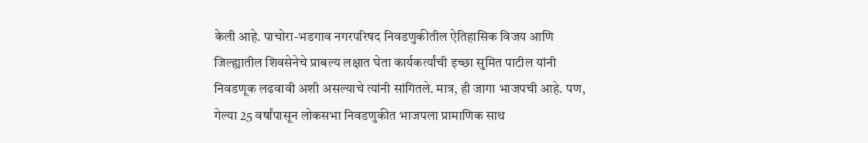केली आहे. पाचोरा-भडगाव नगरपरिषद निवडणुकीतील ऐतिहासिक विजय आणि जिल्ह्यातील शिवसेनेचे प्राबल्य लक्षात घेता कार्यकर्त्यांची इच्छा सुमित पाटील यांनी निवडणूक लढवावी अशी असल्याचे त्यांनी सांगितले. मात्र, ही जागा भाजपची आहे. पण, गेल्या 25 वर्षांपासून लोकसभा निवडणुकीत भाजपला प्रामाणिक साथ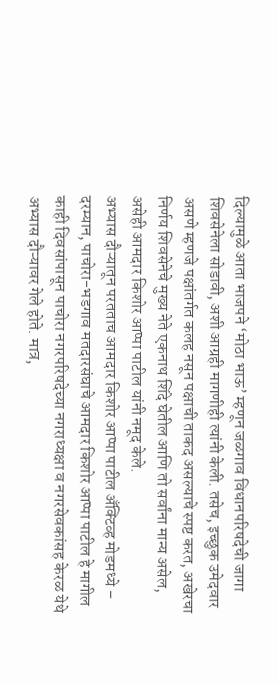दिल्यामुळे आता भाजपने ‘मोठा भाऊ’ म्हणून जळगाव विधानपरिषदेची जागा शिवसेनेला सोडावी, अशी आग्रही मागणीही त्यांनी केली. तसेच, इच्छुक उमेदवार असणे म्हणजे पक्षांतर्गत कलह नसून पक्षाची ताकद असल्याचे स्पष्ट करत, अखेरचा निर्णय शिवसेनेचे मुख्य नेते एकनाथ शिंदे घेतील आणि तो सर्वांना मान्य असेल, असेही आमदार किशोर आप्पा पाटील यांनी नमूद केले.
अभ्यास दौऱ्यातून परतताच आमदार किशोर आप्पा पाटील अँक्टिव्ह मोडमध्ये –
दरम्यान, पाचोरा-भडगाव मतदारसंघाचे आमदार किशोर आप्पा पाटील हे मागील काही दिवसांपासून पाचोरा नगरपरिषदेच्या नगराध्यक्षा व नगरसेवकांसह केरळ येथे अभ्यास दौऱ्यावर गेले होते. मात्र,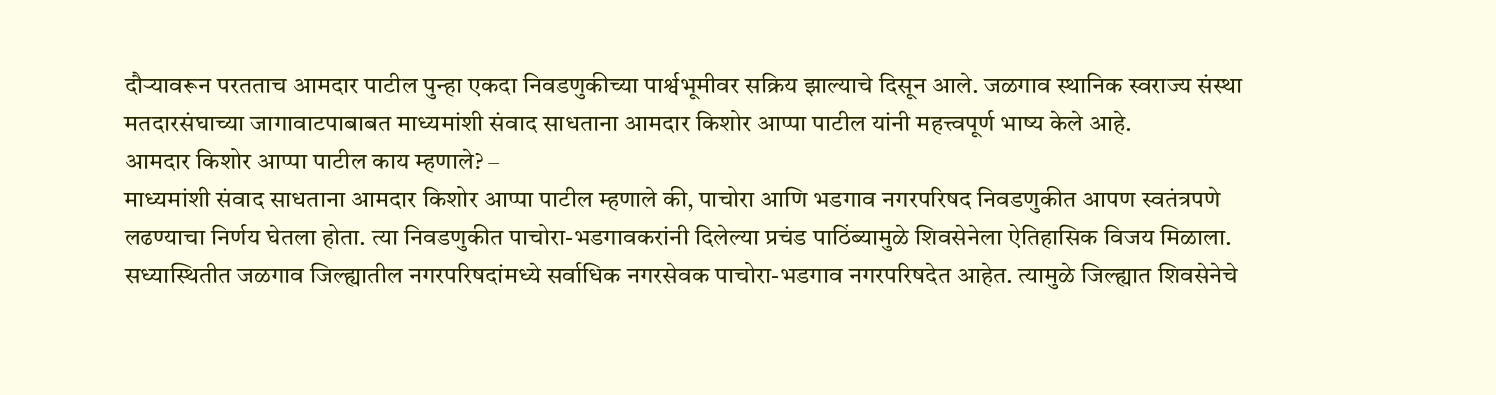दौऱ्यावरून परतताच आमदार पाटील पुन्हा एकदा निवडणुकीच्या पार्श्वभूमीवर सक्रिय झाल्याचे दिसून आले. जळगाव स्थानिक स्वराज्य संस्था मतदारसंघाच्या जागावाटपाबाबत माध्यमांशी संवाद साधताना आमदार किशोर आप्पा पाटील यांनी महत्त्वपूर्ण भाष्य केले आहे.
आमदार किशोर आप्पा पाटील काय म्हणाले? –
माध्यमांशी संवाद साधताना आमदार किशोर आप्पा पाटील म्हणाले की, पाचोरा आणि भडगाव नगरपरिषद निवडणुकीत आपण स्वतंत्रपणे लढण्याचा निर्णय घेतला होता. त्या निवडणुकीत पाचोरा-भडगावकरांनी दिलेल्या प्रचंड पाठिंब्यामुळे शिवसेनेला ऐतिहासिक विजय मिळाला. सध्यास्थितीत जळगाव जिल्ह्यातील नगरपरिषदांमध्ये सर्वाधिक नगरसेवक पाचोरा-भडगाव नगरपरिषदेत आहेत. त्यामुळे जिल्ह्यात शिवसेनेचे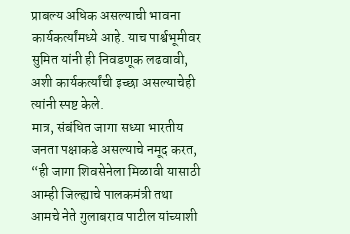प्राबल्य अधिक असल्याची भावना कार्यकर्त्यांमध्ये आहे. याच पार्श्वभूमीवर सुमित यांनी ही निवडणूक लढवावी, अशी कार्यकर्त्यांची इच्छा असल्याचेही त्यांनी स्पष्ट केले.
मात्र, संबंधित जागा सध्या भारतीय जनता पक्षाकडे असल्याचे नमूद करत, “ही जागा शिवसेनेला मिळावी यासाठी आम्ही जिल्ह्याचे पालकमंत्री तथा आमचे नेते गुलाबराव पाटील यांच्याशी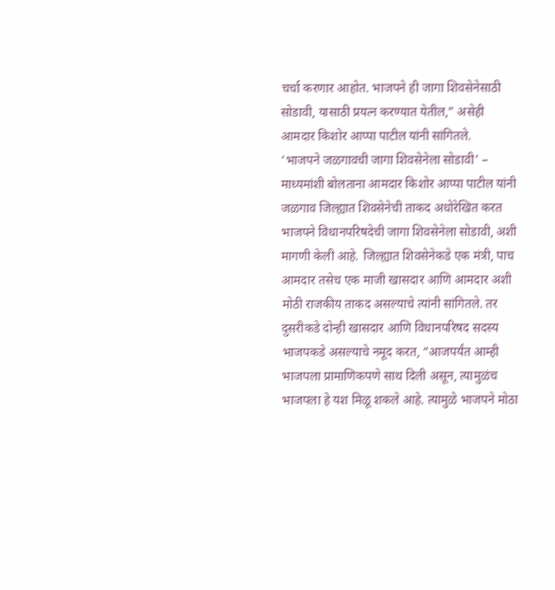चर्चा करणार आहोत. भाजपने ही जागा शिवसेनेसाठी सोडावी, यासाठी प्रयत्न करण्यात येतील,” असेही आमदार किशोर आप्पा पाटील यांनी सांगितले.
‘भाजपने जळगावची जागा शिवसेनेला सोडावी’ –
माध्यमांशी बोलताना आमदार किशोर आप्पा पाटील यांनी जळगाव जिल्ह्यात शिवसेनेची ताकद अधोरेखित करत भाजपने विधानपरिषदेची जागा शिवसेनेला सोडावी, अशी मागणी केली आहे. जिल्ह्यात शिवसेनेकडे एक मंत्री, पाच आमदार तसेच एक माजी खासदार आणि आमदार अशी मोठी राजकीय ताकद असल्याचे त्यांनी सांगितले. तर दुसरीकडे दोन्ही खासदार आणि विधानपरिषद सदस्य भाजपकडे असल्याचे नमूद करत, “आजपर्यंत आम्ही भाजपला प्रामाणिकपणे साथ दिली असून, त्यामुळंच भाजपला हे यश मिळू शकले आहे. त्यामुळे भाजपने मोठा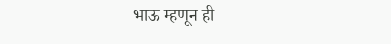भाऊ म्हणून ही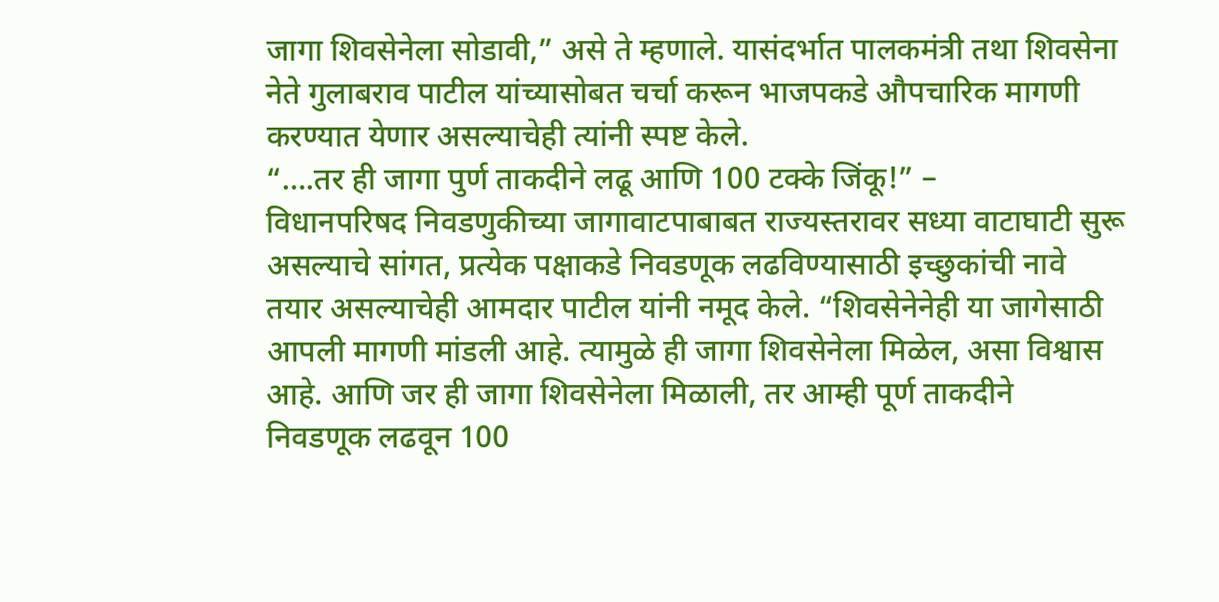जागा शिवसेनेला सोडावी,” असे ते म्हणाले. यासंदर्भात पालकमंत्री तथा शिवसेना नेते गुलाबराव पाटील यांच्यासोबत चर्चा करून भाजपकडे औपचारिक मागणी करण्यात येणार असल्याचेही त्यांनी स्पष्ट केले.
“….तर ही जागा पुर्ण ताकदीने लढू आणि 100 टक्के जिंकू!” –
विधानपरिषद निवडणुकीच्या जागावाटपाबाबत राज्यस्तरावर सध्या वाटाघाटी सुरू असल्याचे सांगत, प्रत्येक पक्षाकडे निवडणूक लढविण्यासाठी इच्छुकांची नावे तयार असल्याचेही आमदार पाटील यांनी नमूद केले. “शिवसेनेनेही या जागेसाठी आपली मागणी मांडली आहे. त्यामुळे ही जागा शिवसेनेला मिळेल, असा विश्वास आहे. आणि जर ही जागा शिवसेनेला मिळाली, तर आम्ही पूर्ण ताकदीने निवडणूक लढवून 100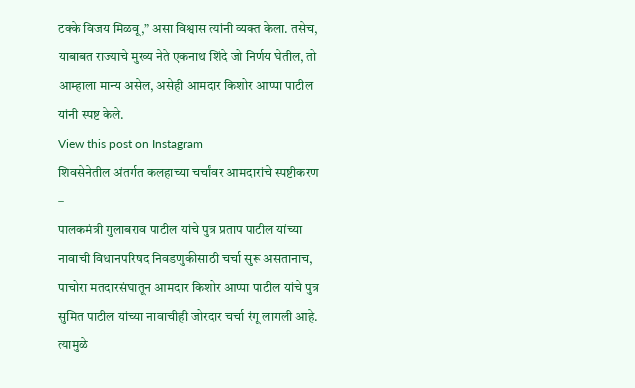टक्के विजय मिळवू,” असा विश्वास त्यांनी व्यक्त केला. तसेच, याबाबत राज्याचे मुख्य नेते एकनाथ शिंदे जो निर्णय घेतील, तो आम्हाला मान्य असेल, असेही आमदार किशोर आप्पा पाटील यांनी स्पष्ट केले.
View this post on Instagram
शिवसेनेतील अंतर्गत कलहाच्या चर्चांवर आमदारांचे स्पष्टीकरण –
पालकमंत्री गुलाबराव पाटील यांचे पुत्र प्रताप पाटील यांच्या नावाची विधानपरिषद निवडणुकीसाठी चर्चा सुरू असतानाच, पाचोरा मतदारसंघातून आमदार किशोर आप्पा पाटील यांचे पुत्र सुमित पाटील यांच्या नावाचीही जोरदार चर्चा रंगू लागली आहे. त्यामुळे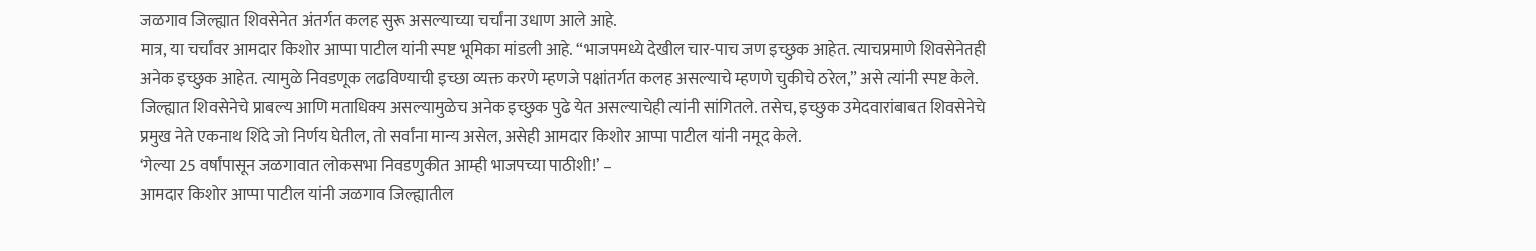जळगाव जिल्ह्यात शिवसेनेत अंतर्गत कलह सुरू असल्याच्या चर्चांना उधाण आले आहे.
मात्र, या चर्चांवर आमदार किशोर आप्पा पाटील यांनी स्पष्ट भूमिका मांडली आहे. “भाजपमध्ये देखील चार-पाच जण इच्छुक आहेत. त्याचप्रमाणे शिवसेनेतही अनेक इच्छुक आहेत. त्यामुळे निवडणूक लढविण्याची इच्छा व्यक्त करणे म्हणजे पक्षांतर्गत कलह असल्याचे म्हणणे चुकीचे ठरेल,” असे त्यांनी स्पष्ट केले. जिल्ह्यात शिवसेनेचे प्राबल्य आणि मताधिक्य असल्यामुळेच अनेक इच्छुक पुढे येत असल्याचेही त्यांनी सांगितले. तसेच, इच्छुक उमेदवारांबाबत शिवसेनेचे प्रमुख नेते एकनाथ शिंदे जो निर्णय घेतील, तो सर्वांना मान्य असेल, असेही आमदार किशोर आप्पा पाटील यांनी नमूद केले.
‘गेल्या 25 वर्षांपासून जळगावात लोकसभा निवडणुकीत आम्ही भाजपच्या पाठीशी!’ –
आमदार किशोर आप्पा पाटील यांनी जळगाव जिल्ह्यातील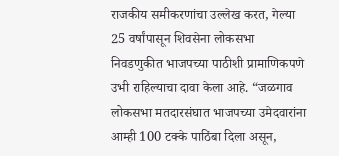राजकीय समीकरणांचा उल्लेख करत, गेल्या 25 वर्षांपासून शिवसेना लोकसभा निवडणुकीत भाजपच्या पाठीशी प्रामाणिकपणे उभी राहिल्याचा दावा केला आहे. “जळगाव लोकसभा मतदारसंघात भाजपच्या उमेदवारांना आम्ही 100 टक्के पाठिंबा दिला असून,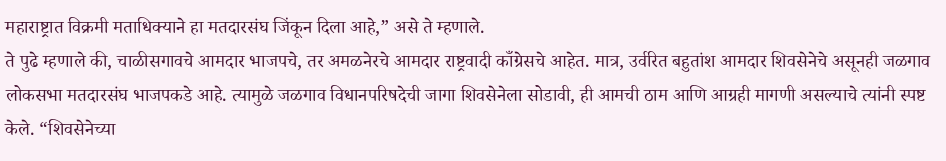महाराष्ट्रात विक्रमी मताधिक्याने हा मतदारसंघ जिंकून दिला आहे,” असे ते म्हणाले.
ते पुढे म्हणाले की, चाळीसगावचे आमदार भाजपचे, तर अमळनेरचे आमदार राष्ट्रवादी काँग्रेसचे आहेत. मात्र, उर्वरित बहुतांश आमदार शिवसेनेचे असूनही जळगाव लोकसभा मतदारसंघ भाजपकडे आहे. त्यामुळे जळगाव विधानपरिषदेची जागा शिवसेनेला सोडावी, ही आमची ठाम आणि आग्रही मागणी असल्याचे त्यांनी स्पष्ट केले. “शिवसेनेच्या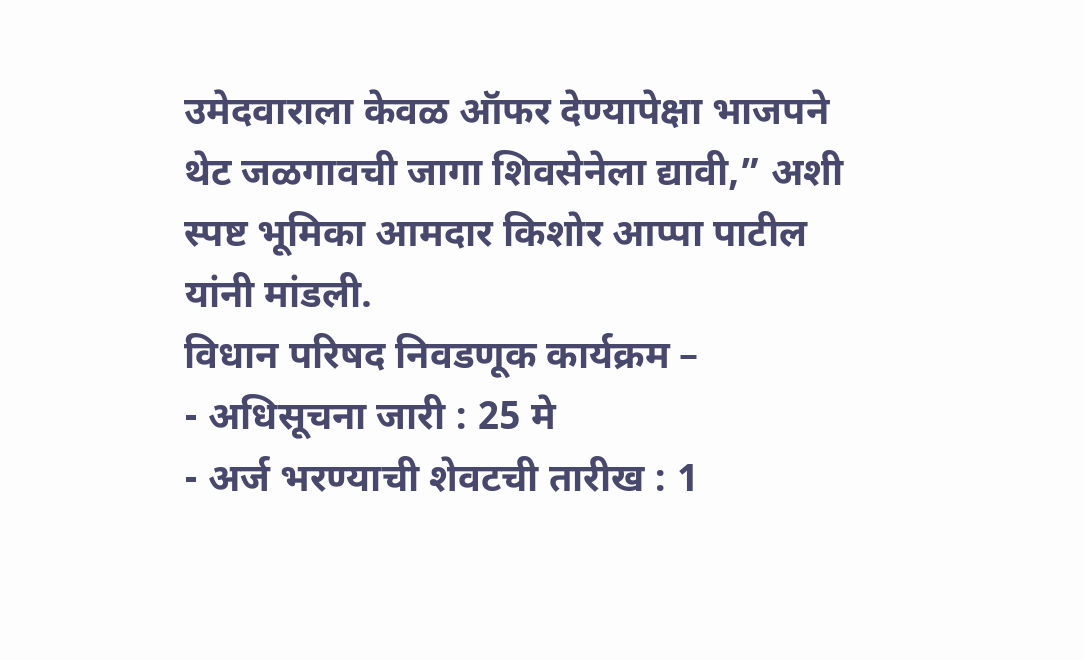उमेदवाराला केवळ ऑफर देण्यापेक्षा भाजपने थेट जळगावची जागा शिवसेनेला द्यावी,” अशी स्पष्ट भूमिका आमदार किशोर आप्पा पाटील यांनी मांडली.
विधान परिषद निवडणूक कार्यक्रम –
- अधिसूचना जारी : 25 मे
- अर्ज भरण्याची शेवटची तारीख : 1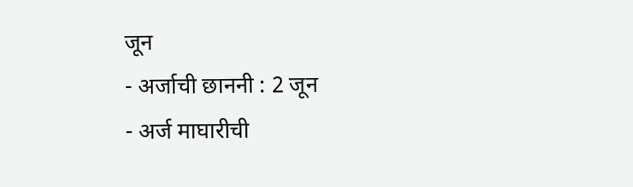जून
- अर्जाची छाननी : 2 जून
- अर्ज माघारीची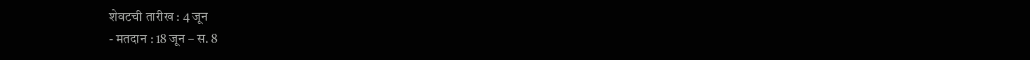शेवटची तारीख : 4 जून
- मतदान : 18 जून – स. 8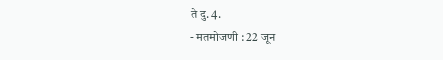ते दु. 4.
- मतमोजणी : 22 जून